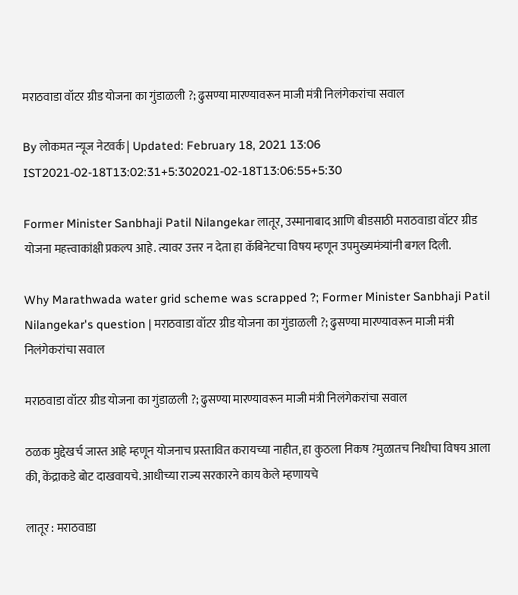मराठवाडा वॉटर ग्रीड योजना का गुंडाळली ?; ढुसण्या मारण्यावरून माजी मंत्री निलंगेकरांचा सवाल

By लोकमत न्यूज नेटवर्क | Updated: February 18, 2021 13:06 IST2021-02-18T13:02:31+5:302021-02-18T13:06:55+5:30

Former Minister Sanbhaji Patil Nilangekar लातूर, उस्मानाबाद आणि बीडसाठी मराठवाडा वॉटर ग्रीड योजना महत्त्वाकांक्षी प्रकल्प आहे. त्यावर उत्तर न देता हा कॅबिनेटचा विषय म्हणून उपमुख्यमंत्र्यांनी बगल दिली.

Why Marathwada water grid scheme was scrapped ?; Former Minister Sanbhaji Patil Nilangekar's question | मराठवाडा वॉटर ग्रीड योजना का गुंडाळली ?; ढुसण्या मारण्यावरून माजी मंत्री निलंगेकरांचा सवाल

मराठवाडा वॉटर ग्रीड योजना का गुंडाळली ?; ढुसण्या मारण्यावरून माजी मंत्री निलंगेकरांचा सवाल

ठळक मुद्देखर्च जास्त आहे म्हणून योजनाच प्रस्तावित करायच्या नाहीत, हा कुठला निकष ?मुळातच निधीचा विषय आला की, केंद्राकडे बोट दाखवायचे. आधीच्या राज्य सरकारने काय केले म्हणायचे

लातूर : मराठवाडा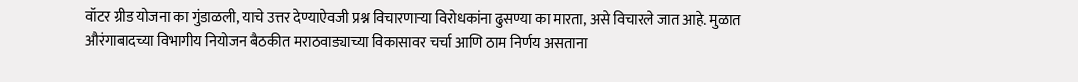वॉटर ग्रीड योजना का गुंडाळली, याचे उत्तर देण्याऐवजी प्रश्न विचारणाऱ्या विरोधकांना ढुसण्या का मारता, असे विचारले जात आहे. मुळात औरंगाबादच्या विभागीय नियोजन बैठकीत मराठवाड्याच्या विकासावर चर्चा आणि ठाम निर्णय असताना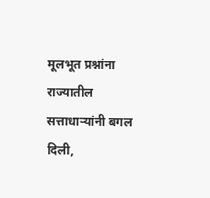मूलभूत प्रश्नांना राज्यातील सत्ताधाऱ्यांनी बगल दिली,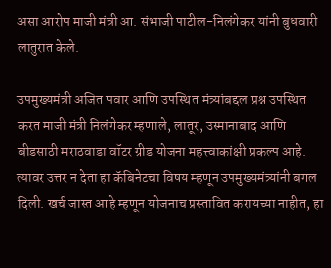असा आरोप माजी मंत्री आ. संभाजी पाटील-निलंगेकर यांनी बुधवारी लातुरात केले.

उपमुख्यमंत्री अजित पवार आणि उपस्थित मंत्र्यांबद्दल प्रश्न उपस्थित करत माजी मंत्री निलंगेकर म्हणाले, लातूर, उस्मानाबाद आणि बीडसाठी मराठवाडा वॉटर ग्रीड योजना महत्त्वाकांक्षी प्रकल्प आहे. त्यावर उत्तर न देता हा कॅबिनेटचा विषय म्हणून उपमुख्यमंत्र्यांनी बगल दिली. खर्च जास्त आहे म्हणून योजनाच प्रस्तावित करायच्या नाहीत, हा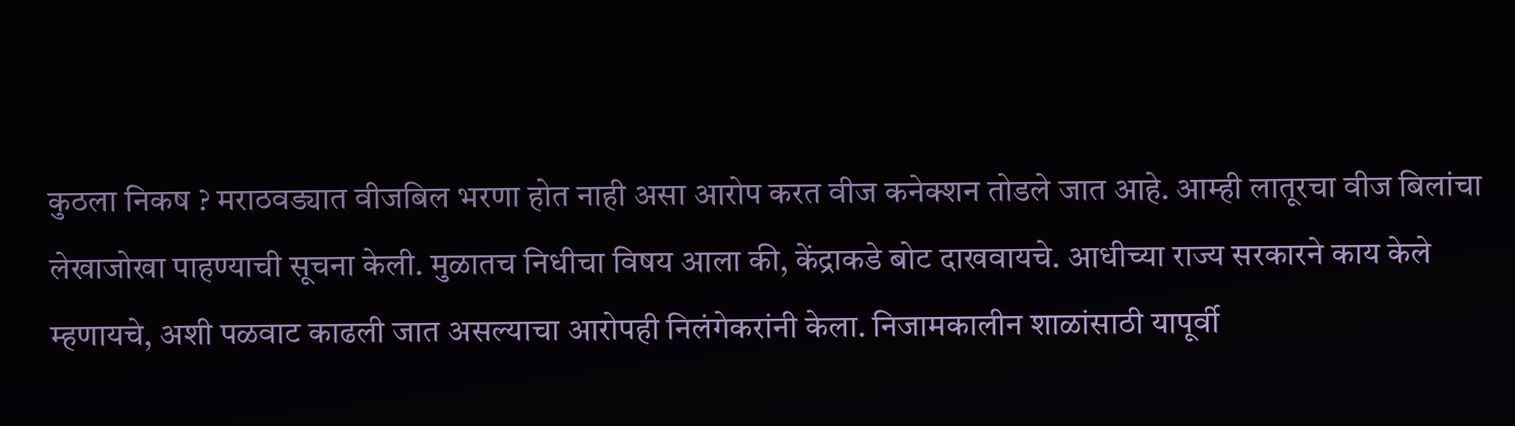कुठला निकष ? मराठवड्यात वीजबिल भरणा होत नाही असा आरोप करत वीज कनेक्शन तोडले जात आहे. आम्ही लातूरचा वीज बिलांचा लेखाजोखा पाहण्याची सूचना केली. मुळातच निधीचा विषय आला की, केंद्राकडे बोट दाखवायचे. आधीच्या राज्य सरकारने काय केले म्हणायचे, अशी पळवाट काढली जात असल्याचा आरोपही निलंगेकरांनी केला. निजामकालीन शाळांसाठी यापूर्वी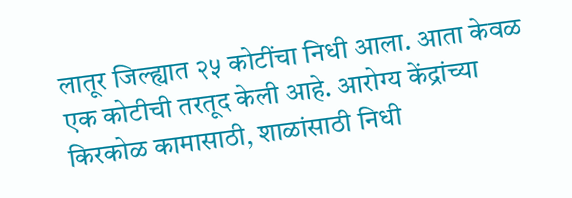लातूर जिल्ह्यात २५ कोटींचा निधी आला. आता केवळ एक कोटीची तरतूद केली आहे. आरोग्य केंद्रांच्या किरकोळ कामासाठी, शाळांसाठी निधी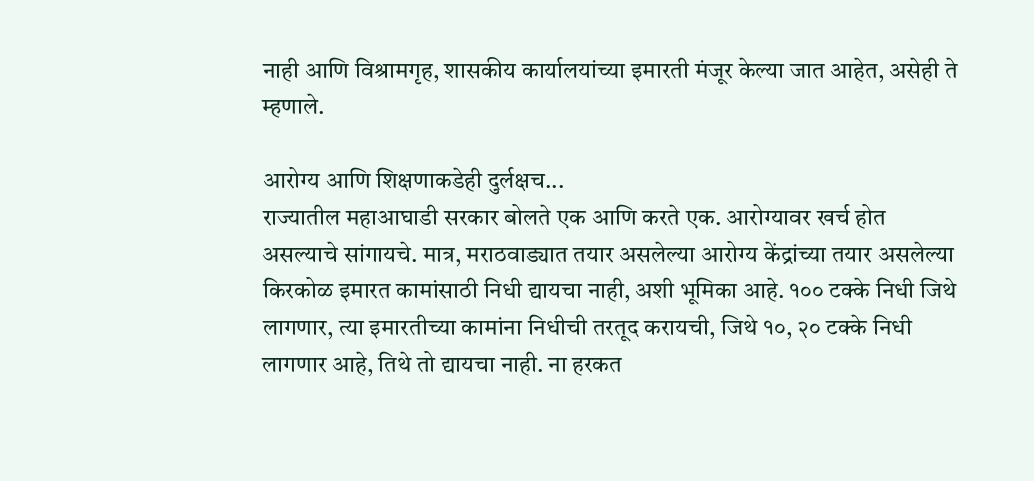नाही आणि विश्रामगृह, शासकीय कार्यालयांच्या इमारती मंजूर केल्या जात आहेत, असेही ते म्हणाले.

आरोग्य आणि शिक्षणाकडेही दुर्लक्षच...
राज्यातील महाआघाडी सरकार बोलते एक आणि करते एक. आरोग्यावर खर्च होत असल्याचे सांगायचे. मात्र, मराठवाड्यात तयार असलेल्या आरोग्य केंद्रांच्या तयार असलेल्या किरकोळ इमारत कामांसाठी निधी द्यायचा नाही, अशी भूमिका आहे. १०० टक्के निधी जिथे लागणार, त्या इमारतीच्या कामांना निधीची तरतूद करायची, जिथे १०, २० टक्के निधी लागणार आहे, तिथे तो द्यायचा नाही. ना हरकत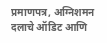प्रमाणपत्र, अग्निशमन दलाचे ऑडिट आणि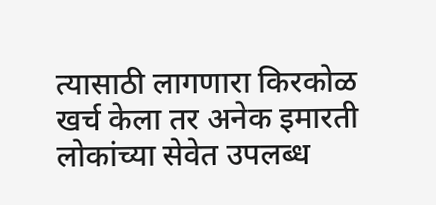त्यासाठी लागणारा किरकोळ खर्च केला तर अनेक इमारती लोकांच्या सेवेत उपलब्ध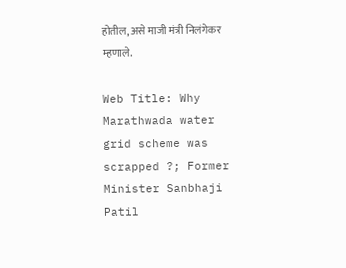होतील, असे माजी मंत्री निलंगेकर म्हणाले.

Web Title: Why Marathwada water grid scheme was scrapped ?; Former Minister Sanbhaji Patil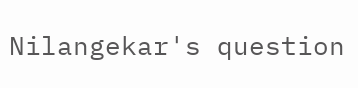Nilangekar's question